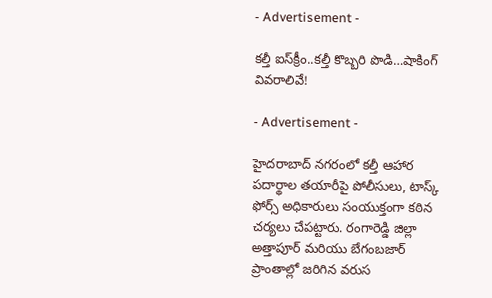- Advertisement -

కల్తీ ఐస్‌క్రీం..కల్తీ కొబ్బరి పొడి…షాకింగ్ వివరాలివే!

- Advertisement -

హైదరాబాద్ నగరంలో కల్తీ ఆహార పదార్థాల తయారీపై పోలీసులు, టాస్క్ ఫోర్స్ అధికారులు సంయుక్తంగా కఠిన చర్యలు చేపట్టారు. రంగారెడ్డి జిల్లా అత్తాపూర్ మరియు బేగంబజార్ ప్రాంతాల్లో జరిగిన వరుస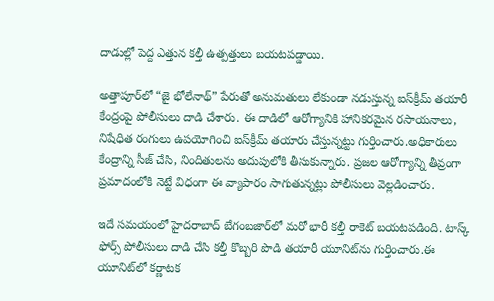దాడుల్లో పెద్ద ఎత్తున కల్తీ ఉత్పత్తులు బయటపడ్డాయి.

అత్తాపూర్‌లో “జై భోలేనాథ్” పేరుతో అనుమతులు లేకుండా నడుస్తున్న ఐస్‌క్రీమ్ తయారీ కేంద్రంపై పోలీసులు దాడి చేశారు. ఈ దాడిలో ఆరోగ్యానికి హానికరమైన రసాయనాలు, నిషేధిత రంగులు ఉపయోగించి ఐస్‌క్రీమ్ తయారు చేస్తున్నట్టు గుర్తించారు.అధికారులు కేంద్రాన్ని సీజ్ చేసి, నిందితులను అదుపులోకి తీసుకున్నారు. ప్రజల ఆరోగ్యాన్ని తీవ్రంగా ప్రమాదంలోకి నెట్టే విధంగా ఈ వ్యాపారం సాగుతున్నట్లు పోలీసులు వెల్లడించారు.

ఇదే సమయంలో హైదరాబాద్ బేగంబజార్‌లో మరో భారీ కల్తీ రాకెట్ బయటపడింది. టాస్క్ ఫోర్స్ పోలీసులు దాడి చేసి కల్తీ కొబ్బరి పొడి తయారీ యూనిట్‌ను గుర్తించారు.ఈ యూనిట్‌లో కర్ణాటక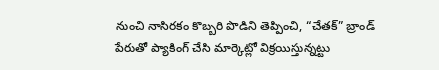నుంచి నాసిరకం కొబ్బరి పొడిని తెప్పించి, “చేతక్” బ్రాండ్ పేరుతో ప్యాకింగ్ చేసి మార్కెట్లో విక్రయిస్తున్నట్టు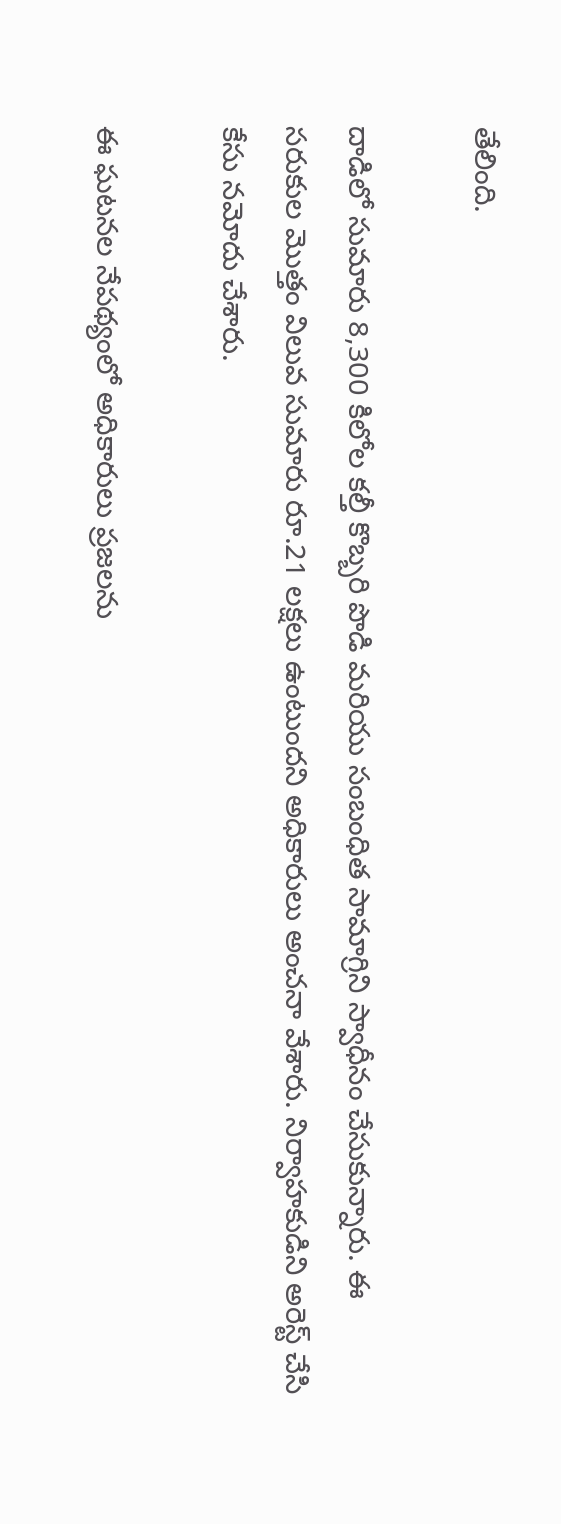తేలింది.

దాడిలో సుమారు 8,300 కిలోల కల్తీ కొబ్బరి పొడి మరియు సంబంధిత సామాగ్రిని స్వాధీనం చేసుకున్నారు. ఈ సరుకుల మొత్తం విలువ సుమారు రూ.21 లక్షలు ఉంటుందని అధికారులు అంచనా వేశారు. నిర్వాహకుడిని అరెస్ట్ చేసి కేసు నమోదు చేశారు.

ఈ ఘటనల నేపథ్యంలో అధికారులు ప్రజలను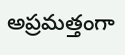అప్రమత్తంగా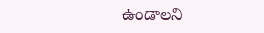ఉండాలని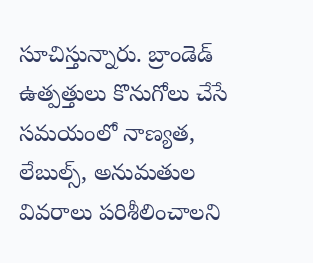సూచిస్తున్నారు. బ్రాండెడ్ ఉత్పత్తులు కొనుగోలు చేసే సమయంలో నాణ్యత, లేబుల్స్, అనుమతుల వివరాలు పరిశీలించాలని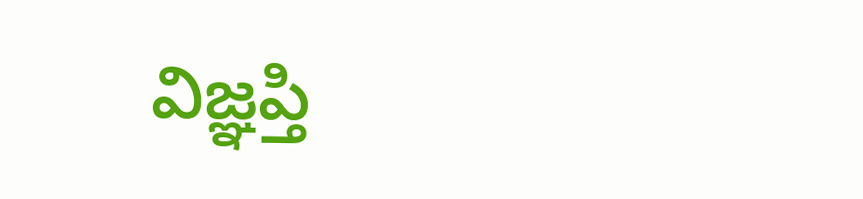విజ్ఞప్తి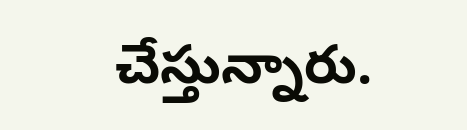చేస్తున్నారు.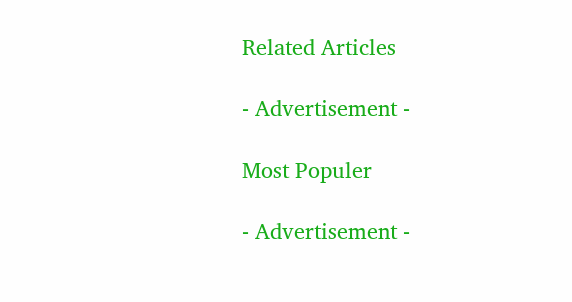Related Articles

- Advertisement -

Most Populer

- Advertisement -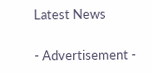Latest News

- Advertisement -